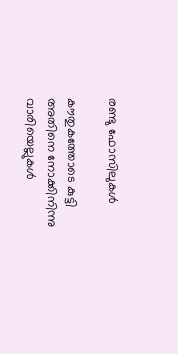രണ്ടു ഫോസിലുകൾ

കൗതുകത്തോടെ കുട്ടി അതിനെ നോക്കിനിന്നു
വാരിയെല്ലുകൾ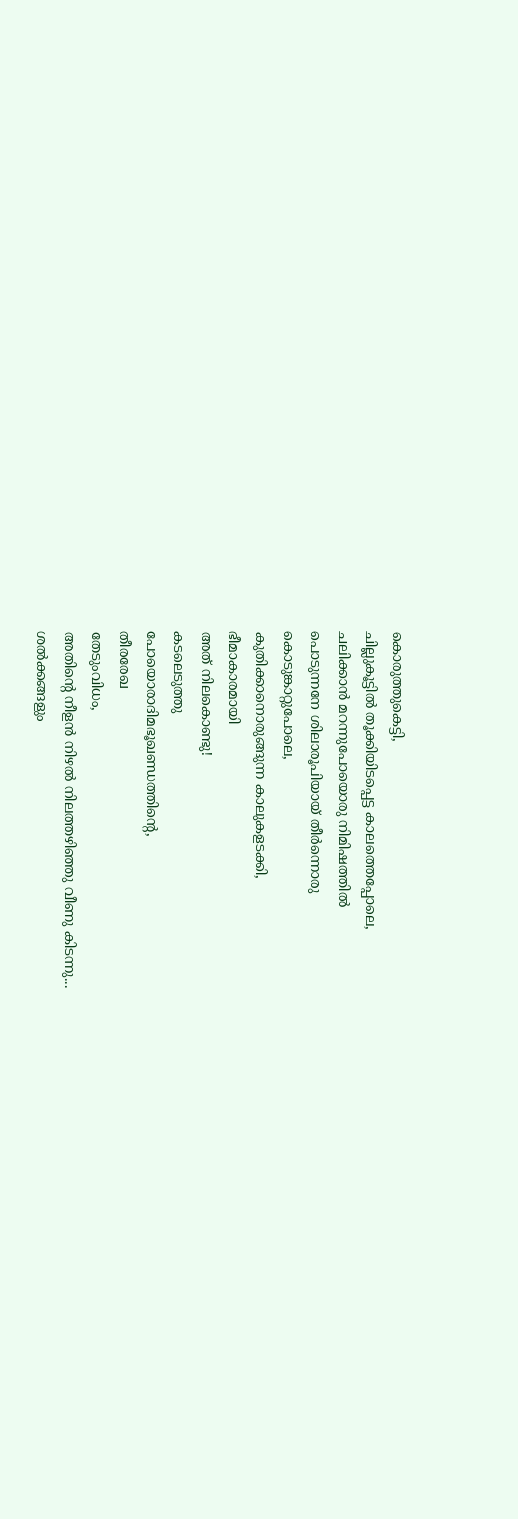കൊരുത്തുകെട്ടി,
ചില്ലുകൂട്ടിൽ തൂക്കിയിടപ്പെട്ട കാലത്തെപ്പോലെ,
ചലിക്കാൻ മറന്നുപോയൊരു നിമിഷത്തിൽ
പൊടുന്നനേ ശിലാരൂപിയായ് തീർന്നൊരു
കൊടുങ്കാറ്റുപോലെ,
കുതിക്കാനൊരുങ്ങുന്ന കാലുകളടക്കി,
ഭീമാകാരമായി
അത് നിലകൊണ്ടു!
കടലെടുത്തു
പോയൊരാദിമഭൂഖണ്ഡത്തിന്റെ,
തീരരേഖ
തേടുംവിധം,
അതിന്റെ നീളൻ നിഴൽ നിലത്തഴിഞ്ഞു വീണു കിടന്നു...
ശൽക്കങ്ങളും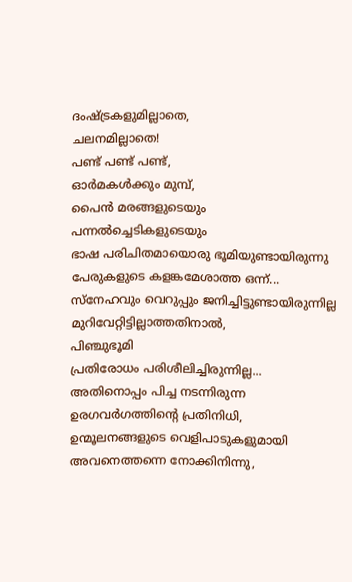ദംഷ്ട്രകളുമില്ലാതെ,
ചലനമില്ലാതെ!
പണ്ട് പണ്ട് പണ്ട്,
ഓർമകൾക്കും മുമ്പ്,
പൈൻ മരങ്ങളുടെയും
പന്നൽച്ചെടികളുടെയും
ഭാഷ പരിചിതമായൊരു ഭൂമിയുണ്ടായിരുന്നു
പേരുകളുടെ കളങ്കമേശാത്ത ഒന്ന്...
സ്നേഹവും വെറുപ്പും ജനിച്ചിട്ടുണ്ടായിരുന്നില്ല
മുറിവേറ്റിട്ടില്ലാത്തതിനാൽ,
പിഞ്ചുഭൂമി
പ്രതിരോധം പരിശീലിച്ചിരുന്നില്ല...
അതിനൊപ്പം പിച്ച നടന്നിരുന്ന
ഉരഗവർഗത്തിന്റെ പ്രതിനിധി,
ഉന്മൂലനങ്ങളുടെ വെളിപാടുകളുമായി
അവനെത്തന്നെ നോക്കിനിന്നു,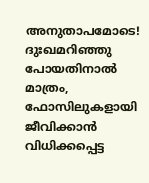അനുതാപമോടെ!
ദുഃഖമറിഞ്ഞു പോയതിനാൽ മാത്രം,
ഫോസിലുകളായി ജീവിക്കാൻ വിധിക്കപ്പെട്ട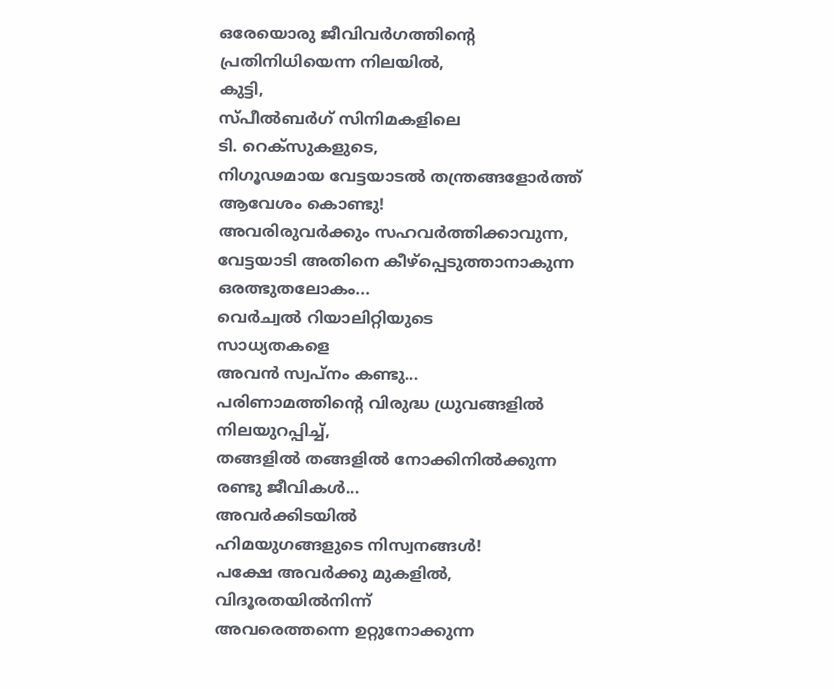ഒരേയൊരു ജീവിവർഗത്തിന്റെ
പ്രതിനിധിയെന്ന നിലയിൽ,
കുട്ടി,
സ്പീൽബർഗ് സിനിമകളിലെ
ടി. റെക്സുകളുടെ,
നിഗൂഢമായ വേട്ടയാടൽ തന്ത്രങ്ങളോർത്ത്
ആവേശം കൊണ്ടു!
അവരിരുവർക്കും സഹവർത്തിക്കാവുന്ന,
വേട്ടയാടി അതിനെ കീഴ്പ്പെടുത്താനാകുന്ന
ഒരത്ഭുതലോകം...
വെർച്വൽ റിയാലിറ്റിയുടെ
സാധ്യതകളെ
അവൻ സ്വപ്നം കണ്ടു...
പരിണാമത്തിന്റെ വിരുദ്ധ ധ്രുവങ്ങളിൽ
നിലയുറപ്പിച്ച്,
തങ്ങളിൽ തങ്ങളിൽ നോക്കിനിൽക്കുന്ന
രണ്ടു ജീവികൾ...
അവർക്കിടയിൽ
ഹിമയുഗങ്ങളുടെ നിസ്വനങ്ങൾ!
പക്ഷേ അവർക്കു മുകളിൽ,
വിദൂരതയിൽനിന്ന്
അവരെത്തന്നെ ഉറ്റുനോക്കുന്ന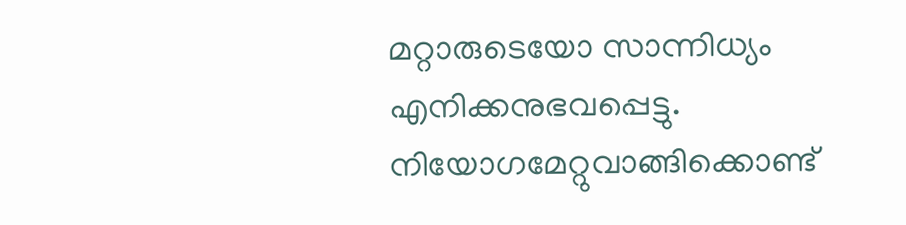മറ്റാരുടെയോ സാന്നിധ്യം എനിക്കനുഭവപ്പെട്ടു.
നിയോഗമേറ്റുവാങ്ങിക്കൊണ്ട്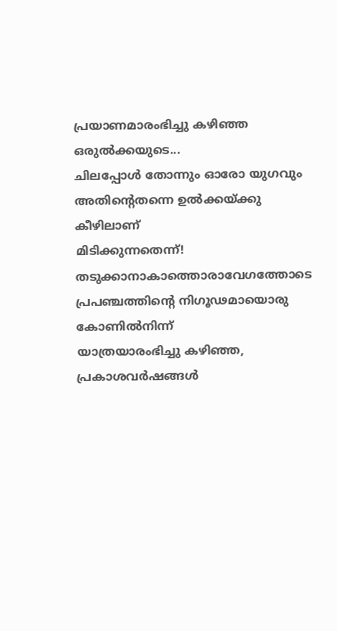പ്രയാണമാരംഭിച്ചു കഴിഞ്ഞ ഒരുൽക്കയുടെ...
ചിലപ്പോൾ തോന്നും ഓരോ യുഗവും
അതിന്റെതന്നെ ഉൽക്കയ്ക്കു കീഴിലാണ്
മിടിക്കുന്നതെന്ന്! തടുക്കാനാകാത്തൊരാവേഗത്തോടെ
പ്രപഞ്ചത്തിന്റെ നിഗൂഢമായൊരു കോണിൽനിന്ന്
യാത്രയാരംഭിച്ചു കഴിഞ്ഞ,
പ്രകാശവർഷങ്ങൾ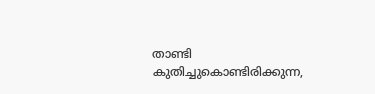താണ്ടി കുതിച്ചുകൊണ്ടിരിക്കുന്ന,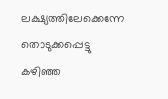ലക്ഷ്യത്തിലേക്കെന്നേ തൊടുക്കപ്പെട്ടു
കഴിഞ്ഞ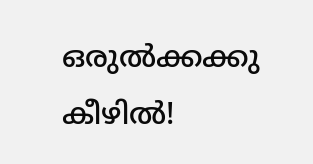ഒരുൽക്കക്കു കീഴിൽ!